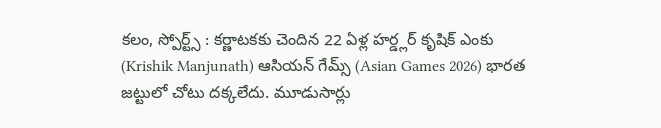కలం, స్పోర్ట్స్ : కర్ణాటకకు చెందిన 22 ఏళ్ల హర్డ్లర్ కృషిక్ ఎంకు (Krishik Manjunath) ఆసియన్ గేమ్స్ (Asian Games 2026) భారత జట్టులో చోటు దక్కలేదు. మూడుసార్లు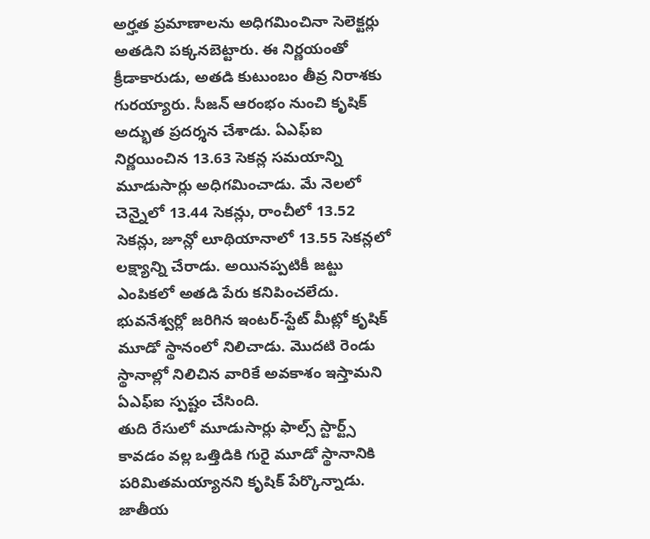అర్హత ప్రమాణాలను అధిగమించినా సెలెక్టర్లు అతడిని పక్కనబెట్టారు. ఈ నిర్ణయంతో క్రీడాకారుడు, అతడి కుటుంబం తీవ్ర నిరాశకు గురయ్యారు. సీజన్ ఆరంభం నుంచి కృషిక్ అద్భుత ప్రదర్శన చేశాడు. ఏఎఫ్ఐ నిర్ణయించిన 13.63 సెకన్ల సమయాన్ని మూడుసార్లు అధిగమించాడు. మే నెలలో చెన్నైలో 13.44 సెకన్లు, రాంచీలో 13.52 సెకన్లు, జూన్లో లూథియానాలో 13.55 సెకన్లలో లక్ష్యాన్ని చేరాడు. అయినప్పటికీ జట్టు ఎంపికలో అతడి పేరు కనిపించలేదు. భువనేశ్వర్లో జరిగిన ఇంటర్-స్టేట్ మీట్లో కృషిక్ మూడో స్థానంలో నిలిచాడు. మొదటి రెండు స్థానాల్లో నిలిచిన వారికే అవకాశం ఇస్తామని ఏఎఫ్ఐ స్పష్టం చేసింది.
తుది రేసులో మూడుసార్లు ఫాల్స్ స్టార్ట్స్ కావడం వల్ల ఒత్తిడికి గురై మూడో స్థానానికి పరిమితమయ్యానని కృషిక్ పేర్కొన్నాడు. జాతీయ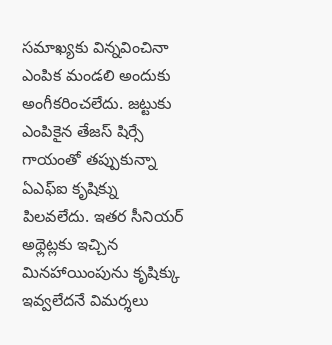సమాఖ్యకు విన్నవించినా ఎంపిక మండలి అందుకు అంగీకరించలేదు. జట్టుకు ఎంపికైన తేజస్ షిర్సే గాయంతో తప్పుకున్నా ఏఎఫ్ఐ కృషిక్ను పిలవలేదు. ఇతర సీనియర్ అథ్లెట్లకు ఇచ్చిన మినహాయింపును కృషిక్కు ఇవ్వలేదనే విమర్శలు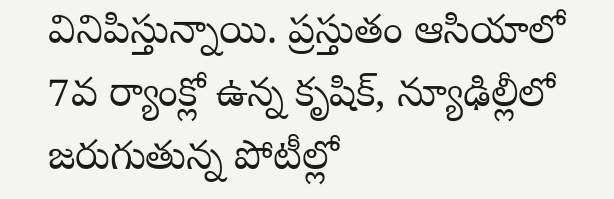వినిపిస్తున్నాయి. ప్రస్తుతం ఆసియాలో 7వ ర్యాంక్లో ఉన్న కృషిక్, న్యూఢిల్లీలో జరుగుతున్న పోటీల్లో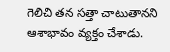గెలిచి తన సత్తా చాటుతానని ఆశాభావం వ్యక్తం చేశాడు.